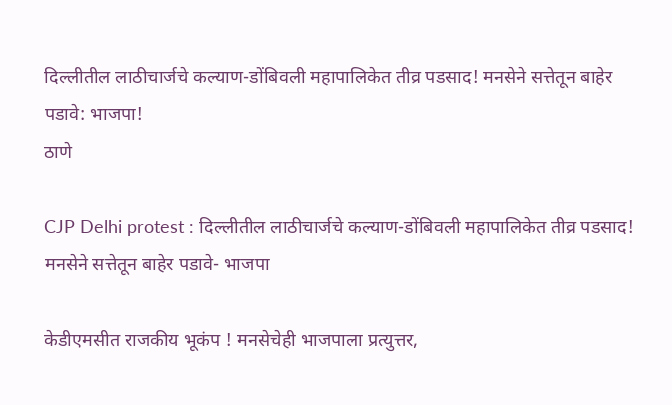दिल्लीतील लाठीचार्जचे कल्याण-डोंबिवली महापालिकेत तीव्र पडसाद! मनसेने सत्तेतून बाहेर पडावे: भाजपा!
ठाणे

CJP Delhi protest : दिल्लीतील लाठीचार्जचे कल्याण-डोंबिवली महापालिकेत तीव्र पडसाद! मनसेने सत्तेतून बाहेर पडावे- भाजपा

केडीएमसीत राजकीय भूकंप ! मनसेचेही भाजपाला प्रत्‍युत्तर,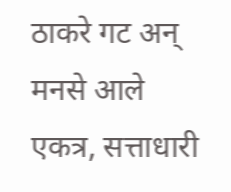ठाकरे गट अन् मनसे आले एकत्र, सत्ताधारी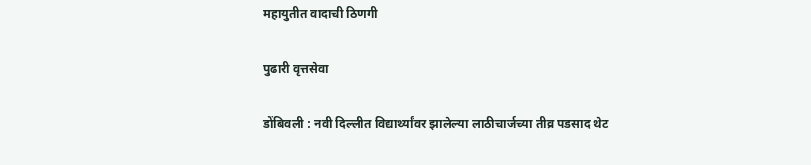महायुतीत वादाची ठिणगी

पुढारी वृत्तसेवा

डोंबिवली : नवी दिल्लीत विद्यार्थ्यांवर झालेल्या लाठीचार्जच्या तीव्र पडसाद थेट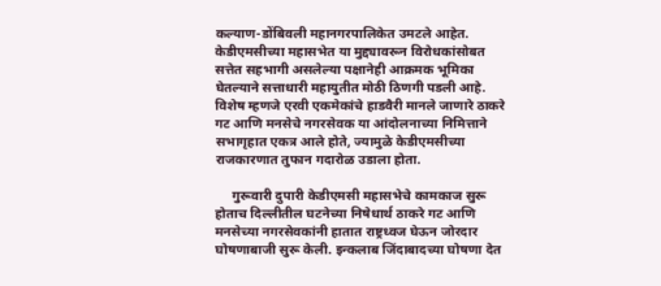कल्याण-डोंबिवली महानगरपालिकेत उमटले आहेत. केडीएमसीच्या महासभेत या मुद्द्यावरून विरोधकांसोबत सत्तेत सहभागी असलेल्या पक्षानेही आक्रमक भूमिका घेतल्याने सत्ताधारी महायुतीत मोठी ठिणगी पडली आहे. विशेष म्हणजे एरवी एकमेकांचे हाडवैरी मानले जाणारे ठाकरे गट आणि मनसेचे नगरसेवक या आंदोलनाच्या निमित्ताने सभागृहात एकत्र आले होते, ज्यामुळे केडीएमसीच्या राजकारणात तुफान गदारोळ उडाला होता.

     गुरूवारी दुपारी केडीएमसी महासभेचे कामकाज सुरू होताच दिल्लीतील घटनेच्या निषेधार्थ ठाकरे गट आणि मनसेच्या नगरसेवकांनी हातात राष्ट्रध्वज घेऊन जोरदार घोषणाबाजी सुरू केली. इन्कलाब जिंदाबादच्या घोषणा देत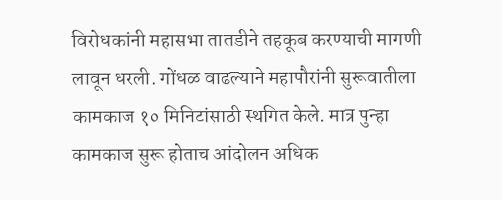विरोधकांनी महासभा तातडीने तहकूब करण्याची मागणी लावून धरली. गोंधळ वाढल्याने महापौरांनी सुरूवातीला कामकाज १० मिनिटांसाठी स्थगित केले. मात्र पुन्हा कामकाज सुरू होताच आंदोलन अधिक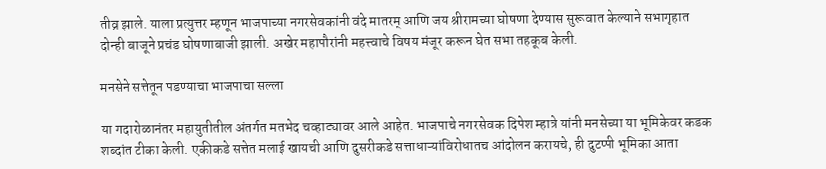तीव्र झाले. याला प्रत्युत्तर म्हणून भाजपाच्या नगरसेवकांनी वंदे मातरम् आणि जय श्रीरामच्या घोषणा देण्यास सुरूवात केल्याने सभागृहात दोन्ही बाजूने प्रचंड घोषणाबाजी झाली. अखेर महापौरांनी महत्त्वाचे विषय मंजूर करून घेत सभा तहकूब केली.

मनसेने सत्तेतून पडण्याचा भाजपाचा सल्ला

या गदारोळानंतर महायुतीतील अंतर्गत मतभेद चव्हाट्यावर आले आहेत. भाजपाचे नगरसेवक दिपेश म्हात्रे यांनी मनसेच्या या भूमिकेवर कडक शब्दांत टीका केली. एकीकडे सत्तेत मलाई खायची आणि दुसरीकडे सत्ताधाऱ्यांविरोधातच आंदोलन करायचे, ही दुटप्पी भूमिका आता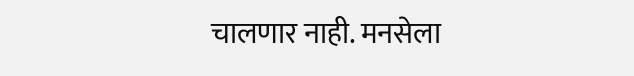चालणार नाही. मनसेला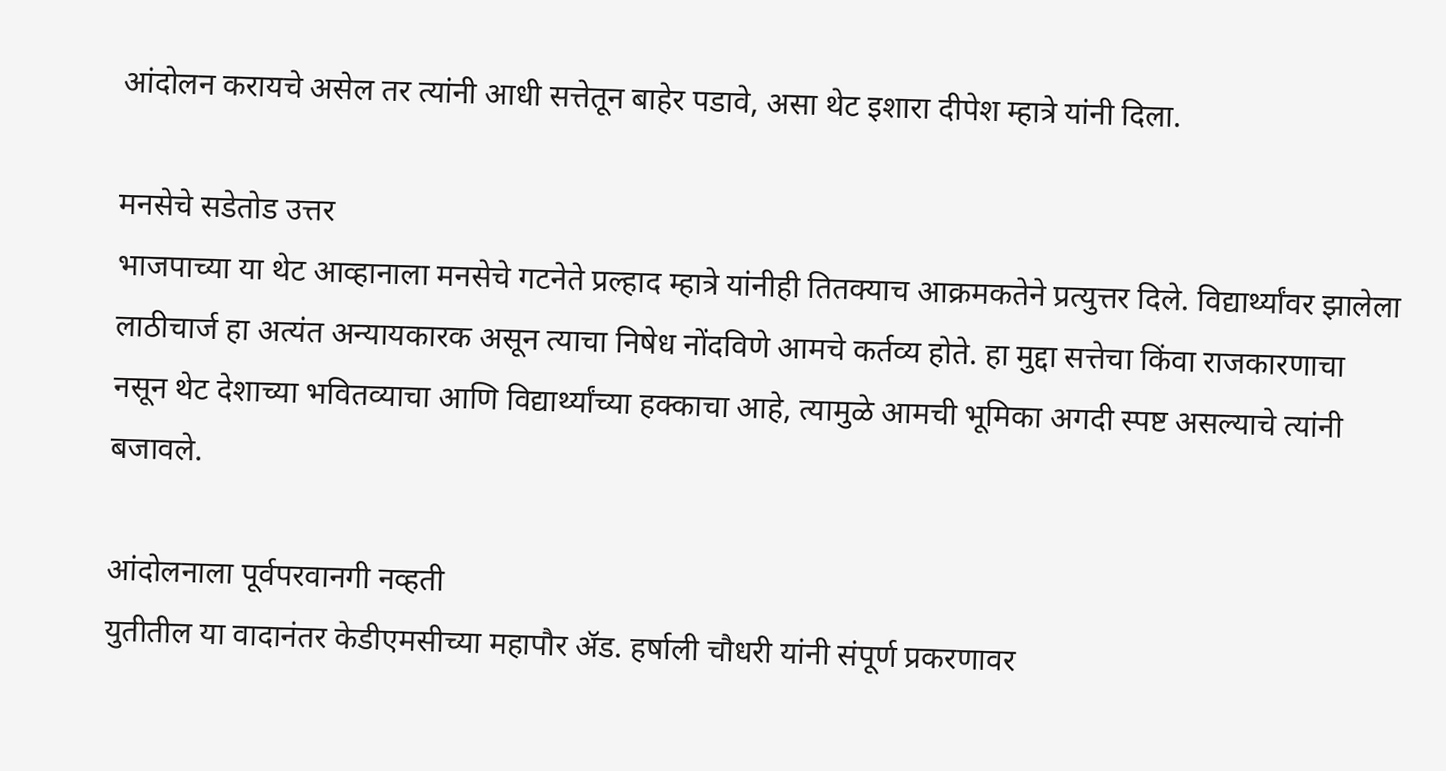आंदोलन करायचे असेल तर त्यांनी आधी सत्तेतून बाहेर पडावे, असा थेट इशारा दीपेश म्हात्रे यांनी दिला.

मनसेचे सडेतोड उत्तर
भाजपाच्या या थेट आव्हानाला मनसेचे गटनेते प्रल्हाद म्हात्रे यांनीही तितक्याच आक्रमकतेने प्रत्युत्तर दिले. विद्यार्थ्यांवर झालेला लाठीचार्ज हा अत्यंत अन्यायकारक असून त्याचा निषेध नोंदविणे आमचे कर्तव्य होते. हा मुद्दा सत्तेचा किंवा राजकारणाचा नसून थेट देशाच्या भवितव्याचा आणि विद्यार्थ्यांच्या हक्काचा आहे, त्यामुळे आमची भूमिका अगदी स्पष्ट असल्याचे त्यांनी बजावले.

आंदोलनाला पूर्वपरवानगी नव्हती
युतीतील या वादानंतर केडीएमसीच्या महापौर ॲड. हर्षाली चौधरी यांनी संपूर्ण प्रकरणावर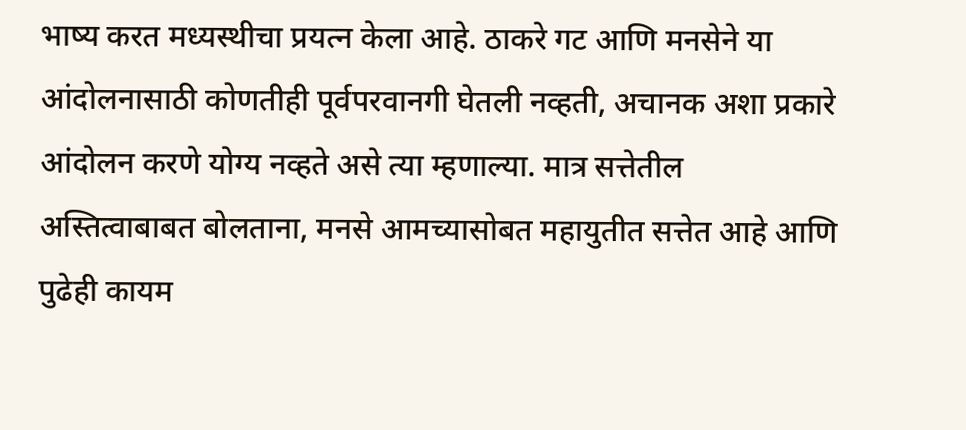भाष्य करत मध्यस्थीचा प्रयत्न केला आहे. ठाकरे गट आणि मनसेने या आंदोलनासाठी कोणतीही पूर्वपरवानगी घेतली नव्हती, अचानक अशा प्रकारे आंदोलन करणे योग्य नव्हते असे त्या म्हणाल्या. मात्र सत्तेतील अस्तित्वाबाबत बोलताना, मनसे आमच्यासोबत महायुतीत सत्तेत आहे आणि पुढेही कायम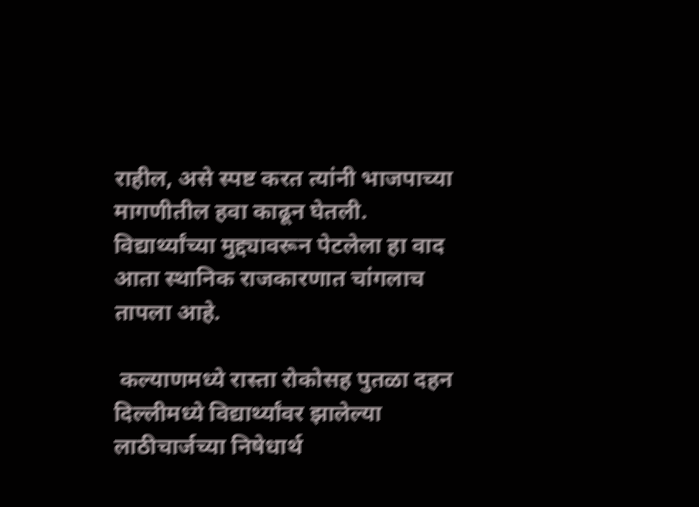राहील, असे स्पष्ट करत त्यांनी भाजपाच्या मागणीतील हवा काढून घेतली. विद्यार्थ्यांच्या मुद्द्यावरून पेटलेला हा वाद आता स्थानिक राजकारणात चांगलाच तापला आहे.

 कल्याणमध्ये रास्ता रोकोसह पुतळा दहन
दिल्लीमध्ये विद्यार्थ्यांवर झालेल्या लाठीचार्जच्या निषेधार्थ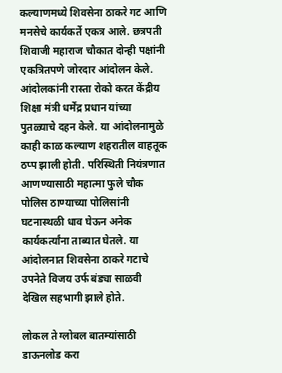कल्याणमध्ये शिवसेना ठाकरे गट आणि मनसेचे कार्यकर्ते एकत्र आले. छत्रपती शिवाजी महाराज चौकात दोन्ही पक्षांनी एकत्रितपणे जोरदार आंदोलन केले. आंदोलकांनी रास्ता रोको करत केंद्रीय शिक्षा मंत्री धर्मेंद्र प्रधान यांच्या पुतळ्याचे दहन केले. या आंदोलनामुळे काही काळ कल्याण शहरातील वाहतूक ठप्प झाली होती. परिस्थिती नियंत्रणात आणण्यासाठी महात्मा फुले चौक पोलिस ठाण्याच्या पोलिसांनी घटनास्थळी धाव घेऊन अनेक कार्यकर्त्यांना ताब्यात घेतले. या आंदोलनात शिवसेना ठाकरे गटाचे उपनेते विजय उर्फ बंड्या साळवी देखिल सहभागी झाले होते.

लोकल ते ग्लोबल बातम्यांसाठी डाऊनलोड करा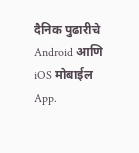दैनिक पुढारीचे Android आणि iOS मोबाईल App.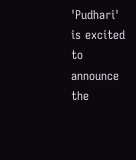'Pudhari' is excited to announce the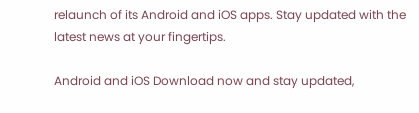relaunch of its Android and iOS apps. Stay updated with the latest news at your fingertips.

Android and iOS Download now and stay updated,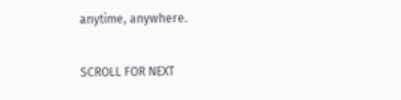anytime, anywhere.

SCROLL FOR NEXT